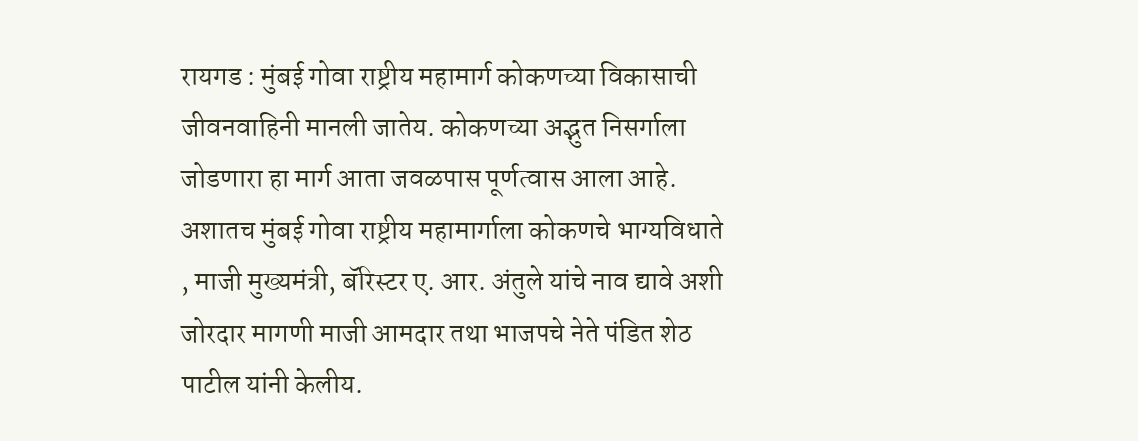रायगड : मुंबई गोवा राष्ट्रीय महामार्ग कोकणच्या विकासाची जीवनवाहिनी मानली जातेय. कोकणच्या अद्भुत निसर्गाला जोडणारा हा मार्ग आता जवळपास पूर्णत्वास आला आहे. अशातच मुंबई गोवा राष्ट्रीय महामार्गाला कोकणचे भाग्यविधाते , माजी मुख्यमंत्री, बॅरिस्टर ए. आर. अंतुले यांचे नाव द्यावे अशी जोरदार मागणी माजी आमदार तथा भाजपचे नेते पंडित शेठ पाटील यांनी केलीय.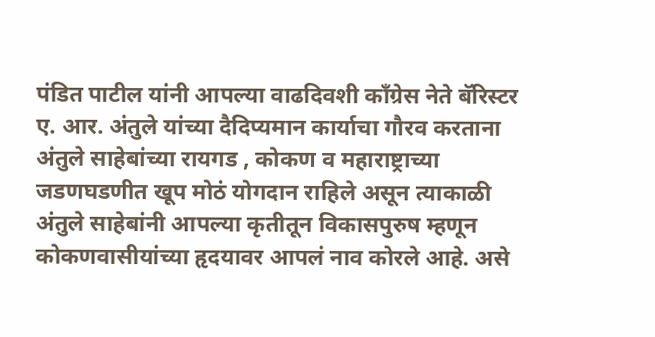पंडित पाटील यांनी आपल्या वाढदिवशी काँग्रेस नेते बॅरिस्टर ए. आर. अंतुले यांच्या दैदिप्यमान कार्याचा गौरव करताना अंतुले साहेबांच्या रायगड , कोकण व महाराष्ट्राच्या जडणघडणीत खूप मोठं योगदान राहिले असून त्याकाळी अंतुले साहेबांनी आपल्या कृतीतून विकासपुरुष म्हणून कोकणवासीयांच्या हृदयावर आपलं नाव कोरले आहे. असे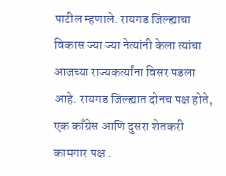पाटील म्हणाले. रायगड जिल्ह्याचा विकास ज्या ज्या नेत्यांनी केला त्यांचा आजच्या राज्यकर्त्यांना विसर पडला आहे. रायगड जिल्ह्यात दोनच पक्ष होते, एक काँग्रेस आणि दुसरा शेतकरी कामगार पक्ष .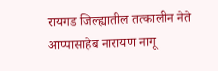रायगड जिल्ह्यातील तत्कालीन नेते आप्पासाहेब नारायण नागू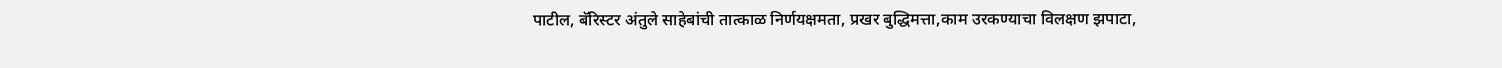पाटील, बॅरिस्टर अंतुले साहेबांची तात्काळ निर्णयक्षमता, प्रखर बुद्धिमत्ता,काम उरकण्याचा विलक्षण झपाटा,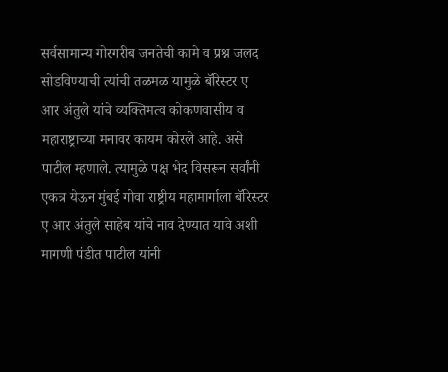सर्वसामान्य गोरगरीब जनतेची कामे व प्रश्न जलद सोडविण्याची त्यांची तळमळ यामुळे बॅरिस्टर ए आर अंतुले यांचे व्यक्तिमत्व कोकणवासीय व महाराष्ट्राच्या मनावर कायम कोरले आहे. असे पाटील म्हणाले. त्यामुळे पक्ष भेद विसरून सर्वांनी एकत्र येऊन मुंबई गोवा राष्ट्रीय महामार्गाला बॅरिस्टर ए आर अंतुले साहेब यांचे नाव देण्यात यावे अशी मागणी पंडीत पाटील यांनी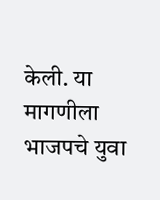केली. या मागणीला भाजपचे युवा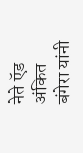नेते ऍड अंकित बंगेरा यांनी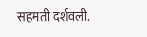सहमती दर्शवली.